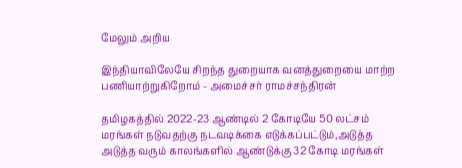மேலும் அறிய

இந்தியாவிலேயே சிறந்த துறையாக வனத்துறையை மாற்ற பணியாற்றுகிறோம் - அமைச்சர் ராமச்சந்திரன்

தமிழகத்தில் 2022-23 ஆண்டில் 2 கோடியே 50 லட்சம் மரங்கள் நடுவதற்கு நடவடிக்கை எடுக்கப்பட்டும்,அடுத்த அடுத்த வரும் காலங்களில் ஆண்டுக்கு 32 கோடி மரங்கள்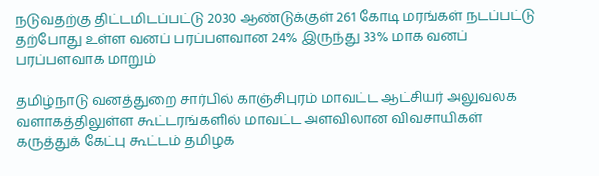நடுவதற்கு திட்டமிடப்பட்டு 2030 ஆண்டுக்குள் 261 கோடி மரங்கள் நடப்பட்டு தற்போது உள்ள வனப் பரப்பளவான 24% இருந்து 33% மாக வனப் பரப்பளவாக மாறும்

தமிழ்நாடு வனத்துறை சார்பில் காஞ்சிபுரம் மாவட்ட ஆட்சியர் அலுவலக வளாகத்திலுள்ள கூட்டரங்களில் மாவட்ட அளவிலான விவசாயிகள் கருத்துக் கேட்பு கூட்டம் தமிழக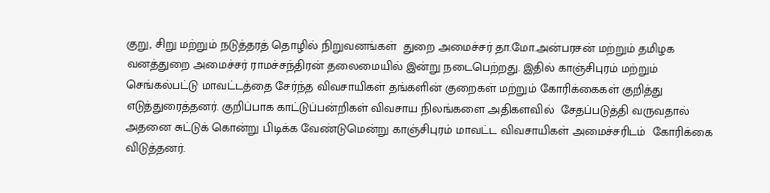குறு, சிறு மற்றும் நடுத்தரத் தொழில் நிறுவனங்கள்  துறை அமைச்சர் தா.மோ.அன்பரசன் மற்றும் தமிழக வனத்துறை அமைச்சர் ராமச்சந்திரன் தலைமையில் இன்று நடைபெற்றது. இதில் காஞ்சிபுரம் மற்றும் செங்கல்பட்டு மாவட்டத்தை சேர்ந்த விவசாயிகள் தங்களின் குறைகள் மற்றும் கோரிக்கைகள் குறித்து எடுத்துரைத்தனர். குறிப்பாக காட்டுப்பன்றிகள் விவசாய நிலங்களை அதிகளவில்  சேதப்படுத்தி வருவதால் அதனை சுட்டுக் கொன்று பிடிக்க வேண்டுமென்று காஞ்சிபுரம் மாவட்ட விவசாயிகள் அமைச்சரிடம்  கோரிக்கை  விடுத்தனர்.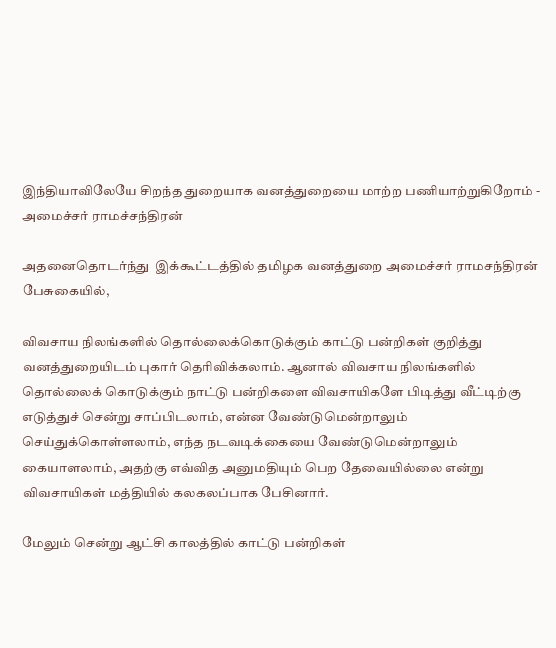இந்தியாவிலேயே சிறந்த துறையாக வனத்துறையை மாற்ற பணியாற்றுகிறோம் - அமைச்சர் ராமச்சந்திரன்

அதனைதொடர்ந்து  இக்கூட்டத்தில் தமிழக வனத்துறை அமைச்சர் ராமசந்திரன் பேசுகையில்,

விவசாய நிலங்களில் தொல்லைக்கொடுக்கும் காட்டு பன்றிகள் குறித்து வனத்துறையிடம் புகார் தெரிவிக்கலாம். ஆனால் விவசாய நிலங்களில் தொல்லைக் கொடுக்கும் நாட்டு பன்றிகளை விவசாயிகளே பிடித்து வீட்டிற்கு எடுத்துச் சென்று சாப்பிடலாம், என்ன வேண்டுமென்றாலும் செய்துக்கொள்ளலாம், எந்த நடவடிக்கையை வேண்டுமென்றாலும் கையாளலாம், அதற்கு எவ்வித அனுமதியும் பெற தேவையில்லை என்று விவசாயிகள் மத்தியில் கலகலப்பாக பேசினார்.

மேலும் சென்று ஆட்சி காலத்தில் காட்டு பன்றிகள்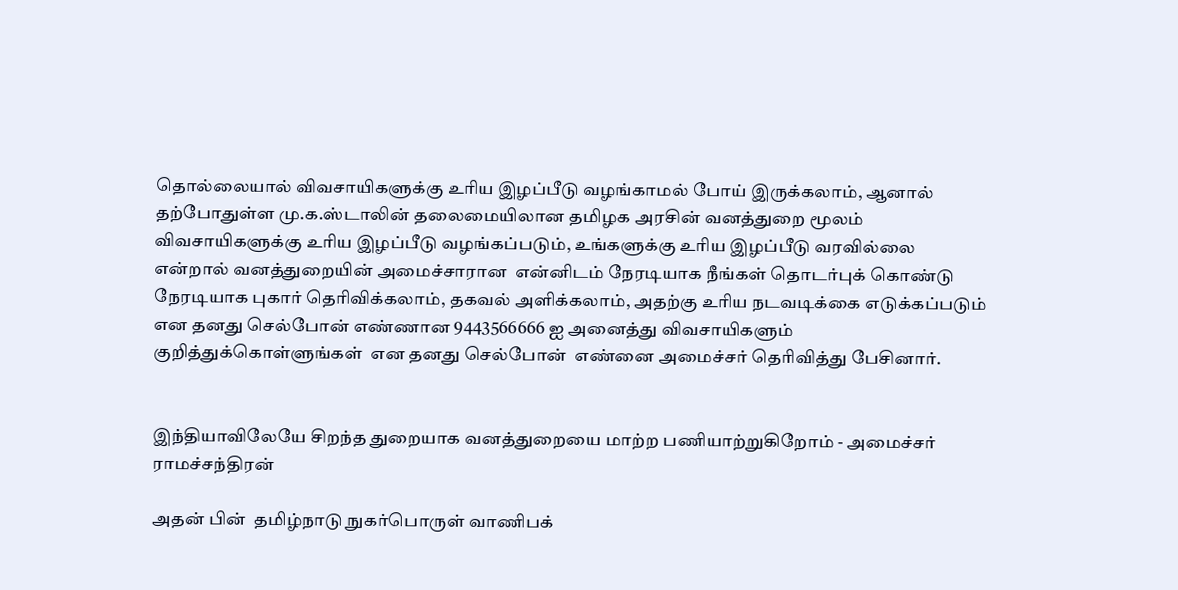தொல்லையால் விவசாயிகளுக்கு உரிய இழப்பீடு வழங்காமல் போய் இருக்கலாம், ஆனால் தற்போதுள்ள மு.க.ஸ்டாலின் தலைமையிலான தமிழக அரசின் வனத்துறை மூலம்  விவசாயிகளுக்கு உரிய இழப்பீடு வழங்கப்படும், உங்களுக்கு உரிய இழப்பீடு வரவில்லை என்றால் வனத்துறையின் அமைச்சாரான  என்னிடம் நேரடியாக நீங்கள் தொடர்புக் கொண்டு நேரடியாக புகார் தெரிவிக்கலாம், தகவல் அளிக்கலாம், அதற்கு உரிய நடவடிக்கை எடுக்கப்படும் என தனது செல்போன் எண்ணான 9443566666 ஐ அனைத்து விவசாயிகளும் குறித்துக்கொள்ளுங்கள்  என தனது செல்போன்  எண்னை அமைச்சர் தெரிவித்து பேசினார்.


இந்தியாவிலேயே சிறந்த துறையாக வனத்துறையை மாற்ற பணியாற்றுகிறோம் - அமைச்சர் ராமச்சந்திரன்

அதன் பின்  தமிழ்நாடு நுகர்பொருள் வாணிபக்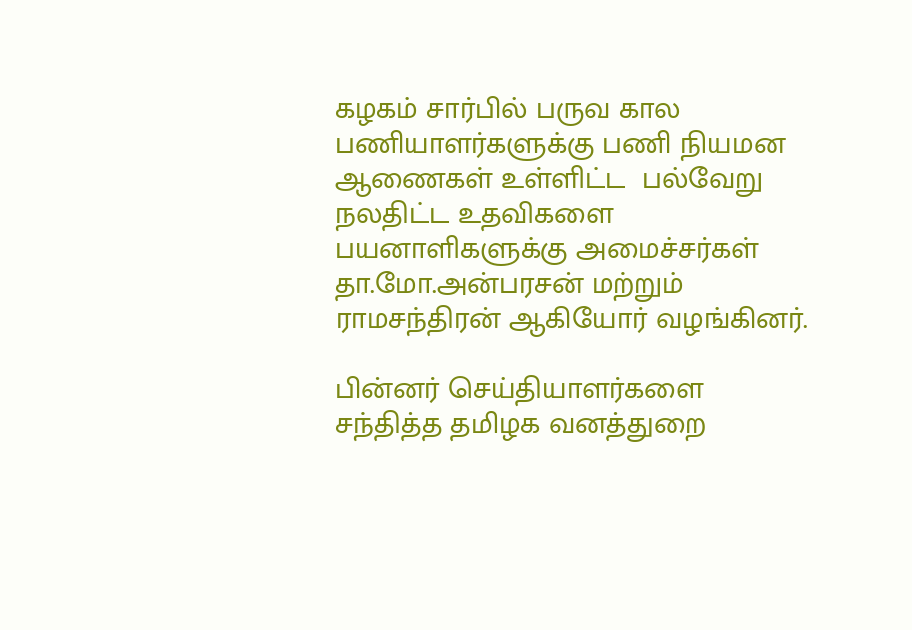கழகம் சார்பில் பருவ கால பணியாளர்களுக்கு பணி நியமன ஆணைகள் உள்ளிட்ட  பல்வேறு நலதிட்ட உதவிகளை பயனாளிகளுக்கு அமைச்சர்கள் தா.மோ.அன்பரசன் மற்றும் ராமசந்திரன் ஆகியோர் வழங்கினர்.

பின்னர் செய்தியாளர்களை சந்தித்த தமிழக வனத்துறை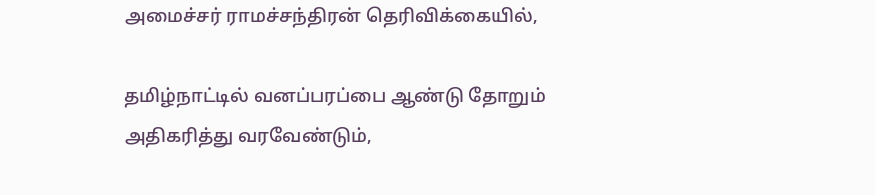அமைச்சர் ராமச்சந்திரன் தெரிவிக்கையில்,

தமிழ்நாட்டில் வனப்பரப்பை ஆண்டு தோறும் அதிகரித்து வரவேண்டும்,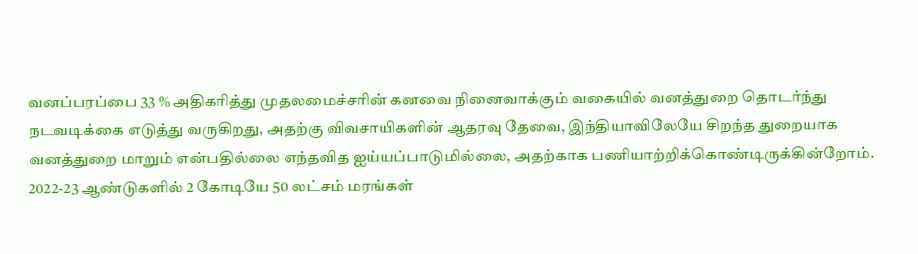வனப்பரப்பை 33 % அதிகரித்து முதலமைச்சரின் கனவை நினைவாக்கும் வகையில் வனத்துறை தொடர்ந்து நடவடிக்கை எடுத்து வருகிறது, அதற்கு விவசாயிகளின் ஆதரவு தேவை, இந்தியாவிலேயே சிறந்த துறையாக வனத்துறை மாறும் என்பதில்லை எந்தவித ஐய்யப்பாடுமில்லை, அதற்காக பணியாற்றிக்கொண்டிருக்கின்றோம். 2022-23 ஆண்டுகளில் 2 கோடியே 50 லட்சம் மரங்கள்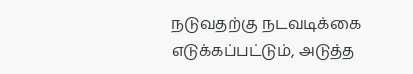நடுவதற்கு நடவடிக்கை எடுக்கப்பட்டும், அடுத்த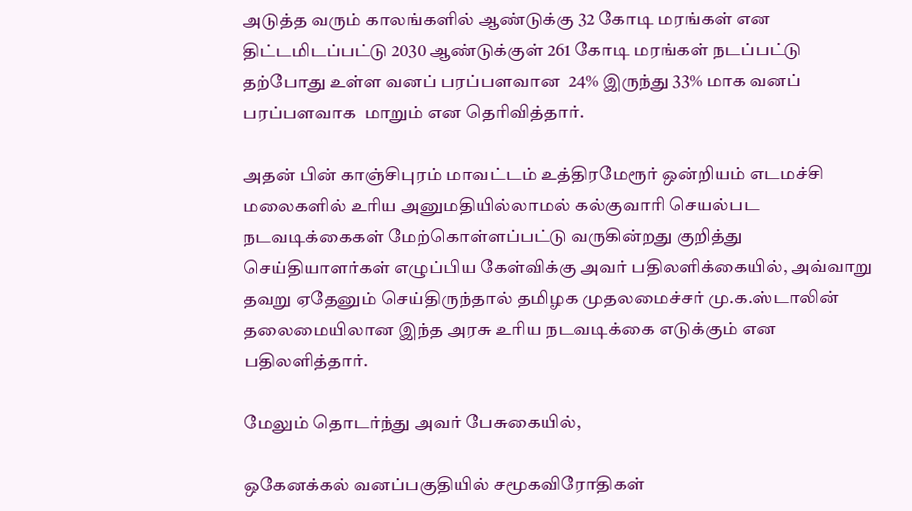அடுத்த வரும் காலங்களில் ஆண்டுக்கு 32 கோடி மரங்கள் என திட்டமிடப்பட்டு 2030 ஆண்டுக்குள் 261 கோடி மரங்கள் நடப்பட்டு  தற்போது உள்ள வனப் பரப்பளவான  24% இருந்து 33% மாக வனப் பரப்பளவாக  மாறும் என தெரிவித்தார்.

அதன் பின் காஞ்சிபுரம் மாவட்டம் உத்திரமேரூர் ஒன்றியம் எடமச்சி மலைகளில் உரிய அனுமதியில்லாமல் கல்குவாரி செயல்பட நடவடிக்கைகள் மேற்கொள்ளப்பட்டு வருகின்றது குறித்து செய்தியாளர்கள் எழுப்பிய கேள்விக்கு அவர் பதிலளிக்கையில், அவ்வாறு தவறு ஏதேனும் செய்திருந்தால் தமிழக முதலமைச்சர் மு.க.ஸ்டாலின் தலைமையிலான இந்த அரசு உரிய நடவடிக்கை எடுக்கும் என பதிலளித்தார்.

மேலும் தொடர்ந்து அவர் பேசுகையில்,

ஒகேனக்கல் வனப்பகுதியில் சமூகவிரோதிகள்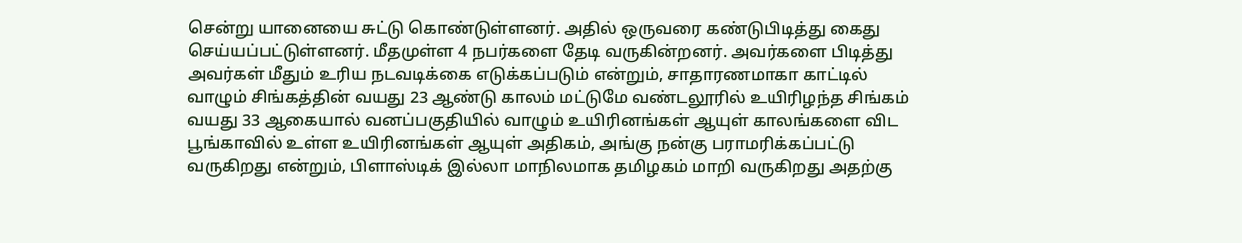சென்று யானையை சுட்டு கொண்டுள்ளனர். அதில் ஒருவரை கண்டுபிடித்து கைது செய்யப்பட்டுள்ளனர். மீதமுள்ள 4 நபர்களை தேடி வருகின்றனர். அவர்களை பிடித்து அவர்கள் மீதும் உரிய நடவடிக்கை எடுக்கப்படும் என்றும், சாதாரணமாகா காட்டில் வாழும் சிங்கத்தின் வயது 23 ஆண்டு காலம் மட்டுமே வண்டலூரில் உயிரிழந்த சிங்கம் வயது 33 ஆகையால் வனப்பகுதியில் வாழும் உயிரினங்கள் ஆயுள் காலங்களை விட பூங்காவில் உள்ள உயிரினங்கள் ஆயுள் அதிகம், அங்கு நன்கு பராமரிக்கப்பட்டு வருகிறது என்றும், பிளாஸ்டிக் இல்லா மாநிலமாக தமிழகம் மாறி வருகிறது அதற்கு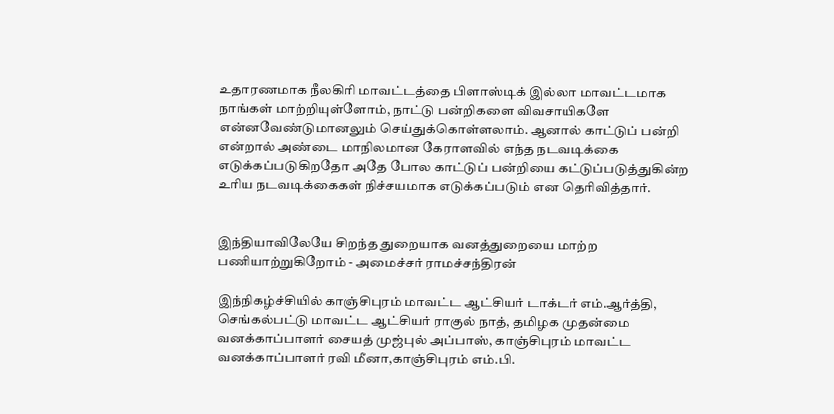உதாரணமாக நீலகிரி மாவட்டத்தை பிளாஸ்டிக் இல்லா மாவட்டமாக நாங்கள் மாற்றியுள்ளோம், நாட்டு பன்றிகளை விவசாயிகளே என்னவேண்டுமானலும் செய்துக்கொள்ளலாம். ஆனால் காட்டுப் பன்றி என்றால் அண்டை மாநிலமான கேராளவில் எந்த நடவடிக்கை எடுக்கப்படுகிறதோ அதே போல காட்டுப் பன்றியை கட்டுப்படுத்துகின்ற  உரிய நடவடிக்கைகள் நிச்சயமாக எடுக்கப்படும் என தெரிவித்தார்.


இந்தியாவிலேயே சிறந்த துறையாக வனத்துறையை மாற்ற பணியாற்றுகிறோம் - அமைச்சர் ராமச்சந்திரன்

இந்நிகழ்ச்சியில் காஞ்சிபுரம் மாவட்ட ஆட்சியர் டாக்டர் எம்.ஆர்த்தி, செங்கல்பட்டு மாவட்ட ஆட்சியர் ராகுல் நாத், தமிழக முதன்மை வனக்காப்பாளர் சையத் முஜ்புல் அப்பாஸ், காஞ்சிபுரம் மாவட்ட வனக்காப்பாளர் ரவி மீனா,காஞ்சிபுரம் எம்.பி.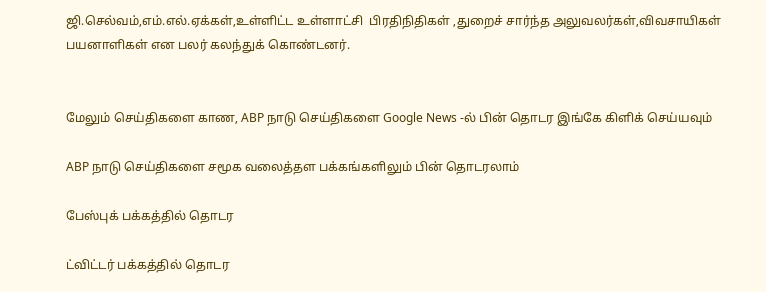ஜி.செல்வம்,எம்.எல்.ஏக்கள்,உள்ளிட்ட உள்ளாட்சி  பிரதிநிதிகள் ,துறைச் சார்ந்த அலுவலர்கள்,விவசாயிகள் பயனாளிகள் என பலர் கலந்துக் கொண்டனர்.


மேலும் செய்திகளை காண, ABP நாடு செய்திகளை Google News -ல் பின் தொடர இங்கே கிளிக் செய்யவும்

ABP நாடு செய்திகளை சமூக வலைத்தள பக்கங்களிலும் பின் தொடரலாம்

பேஸ்புக் பக்கத்தில் தொடர

ட்விட்டர் பக்கத்தில் தொடர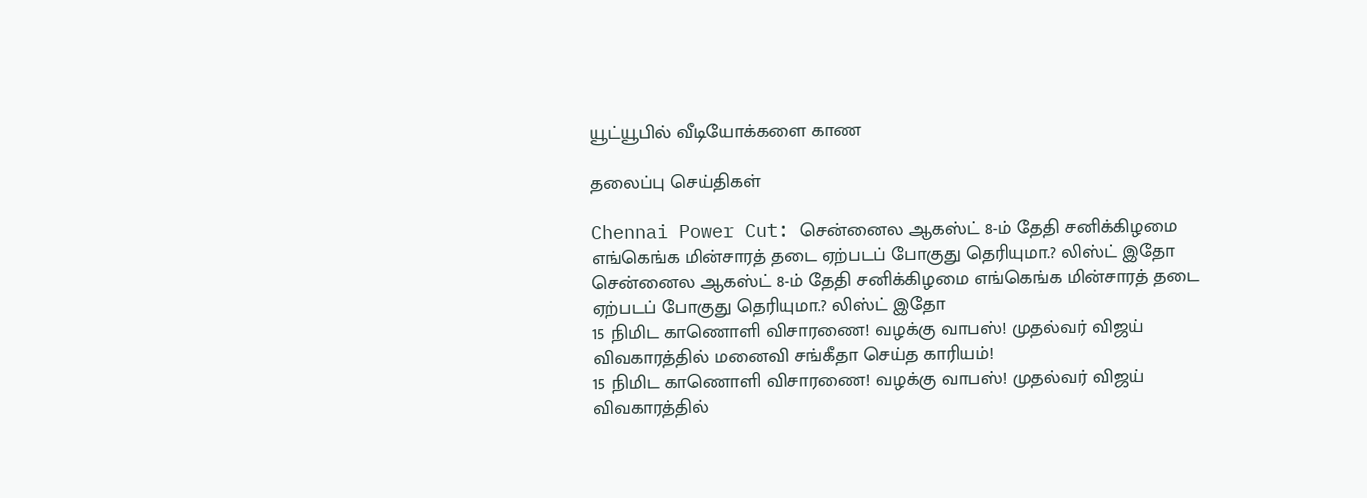யூட்யூபில் வீடியோக்களை காண

தலைப்பு செய்திகள்

Chennai Power Cut: சென்னைல ஆகஸ்ட் 8-ம் தேதி சனிக்கிழமை எங்கெங்க மின்சாரத் தடை ஏற்படப் போகுது தெரியுமா.? லிஸ்ட் இதோ
சென்னைல ஆகஸ்ட் 8-ம் தேதி சனிக்கிழமை எங்கெங்க மின்சாரத் தடை ஏற்படப் போகுது தெரியுமா.? லிஸ்ட் இதோ
15 நிமிட காணொளி விசாரணை! வழக்கு வாபஸ்! முதல்வர் விஜய் விவகாரத்தில் மனைவி சங்கீதா செய்த காரியம்!
15 நிமிட காணொளி விசாரணை! வழக்கு வாபஸ்! முதல்வர் விஜய் விவகாரத்தில்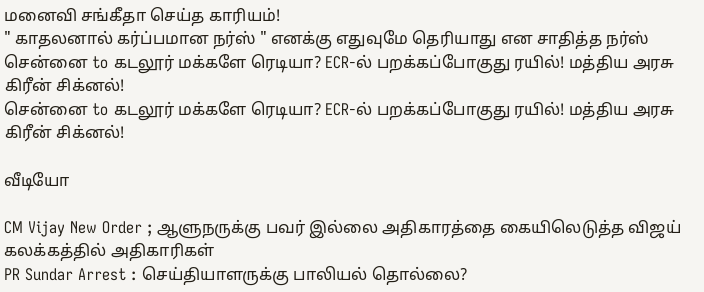மனைவி சங்கீதா செய்த காரியம்!
" காதலனால் கர்ப்பமான நர்ஸ் " எனக்கு எதுவுமே தெரியாது என சாதித்த நர்ஸ்
சென்னை to கடலூர் மக்களே ரெடியா? ECR-ல் பறக்கப்போகுது ரயில்! மத்திய அரசு கிரீன் சிக்னல்!
சென்னை to கடலூர் மக்களே ரெடியா? ECR-ல் பறக்கப்போகுது ரயில்! மத்திய அரசு கிரீன் சிக்னல்!

வீடியோ

CM Vijay New Order ; ஆளுநருக்கு பவர் இல்லை அதிகாரத்தை கையிலெடுத்த விஜய் கலக்கத்தில் அதிகாரிகள்
PR Sundar Arrest : செய்தியாளருக்கு பாலியல் தொல்லை?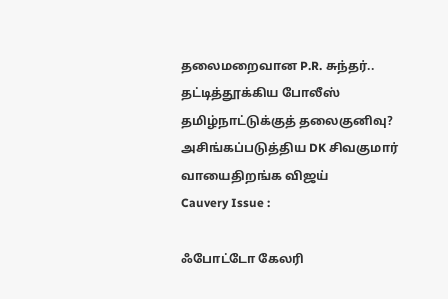தலைமறைவான P.R. சுந்தர்.. தட்டித்தூக்கிய போலீஸ்
தமிழ்நாட்டுக்குத் தலைகுனிவு? அசிங்கப்படுத்திய DK சிவகுமார் வாயைதிறங்க விஜய்
Cauvery Issue :

ஃபோட்டோ கேலரி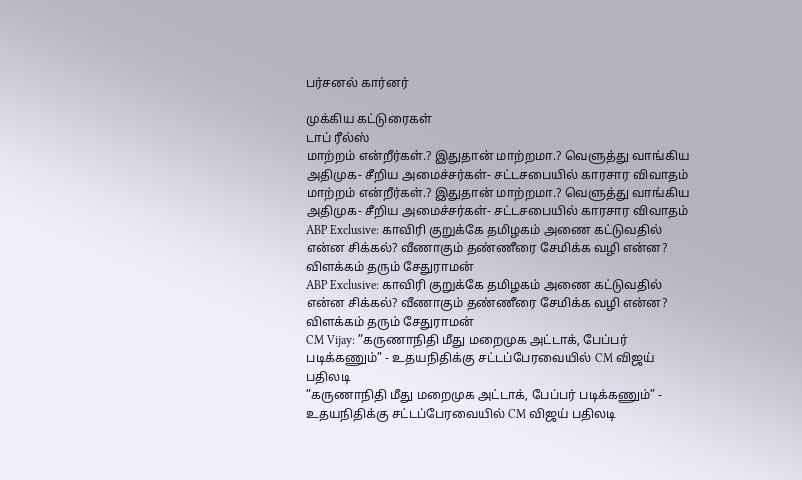பர்சனல் கார்னர்

முக்கிய கட்டுரைகள்
டாப் ரீல்ஸ்
மாற்றம் என்றீர்கள்.? இதுதான் மாற்றமா.? வெளுத்து வாங்கிய அதிமுக- சீறிய அமைச்சர்கள்- சட்டசபையில் காரசார விவாதம்
மாற்றம் என்றீர்கள்.? இதுதான் மாற்றமா.? வெளுத்து வாங்கிய அதிமுக- சீறிய அமைச்சர்கள்- சட்டசபையில் காரசார விவாதம்
ABP Exclusive: காவிரி குறுக்கே தமிழகம் அணை கட்டுவதில் என்ன சிக்கல்? வீணாகும் தண்ணீரை சேமிக்க வழி என்ன? விளக்கம் தரும் சேதுராமன்
ABP Exclusive: காவிரி குறுக்கே தமிழகம் அணை கட்டுவதில் என்ன சிக்கல்? வீணாகும் தண்ணீரை சேமிக்க வழி என்ன? விளக்கம் தரும் சேதுராமன்
CM Vijay: ”கருணாநிதி மீது மறைமுக அட்டாக், பேப்பர் படிக்கணும்” - உதயநிதிக்கு சட்டப்பேரவையில் CM விஜய் பதிலடி
”கருணாநிதி மீது மறைமுக அட்டாக், பேப்பர் படிக்கணும்” - உதயநிதிக்கு சட்டப்பேரவையில் CM விஜய் பதிலடி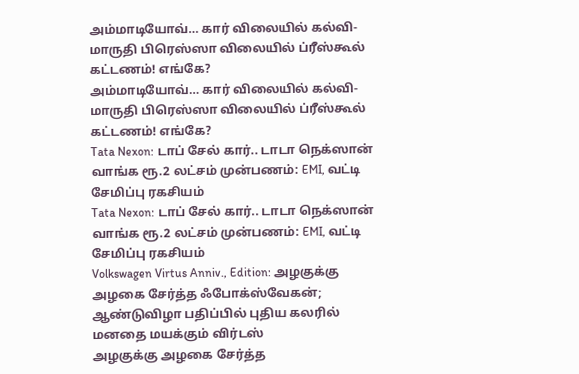அம்மாடியோவ்… கார் விலையில் கல்வி- மாருதி பிரெஸ்ஸா விலையில் ப்ரீஸ்கூல் கட்டணம்! எங்கே?
அம்மாடியோவ்… கார் விலையில் கல்வி- மாருதி பிரெஸ்ஸா விலையில் ப்ரீஸ்கூல் கட்டணம்! எங்கே?
Tata Nexon: டாப் சேல் கார்.. டாடா நெக்ஸான் வாங்க ரூ.2 லட்சம் முன்பணம்: EMI, வட்டி சேமிப்பு ரகசியம்
Tata Nexon: டாப் சேல் கார்.. டாடா நெக்ஸான் வாங்க ரூ.2 லட்சம் முன்பணம்: EMI, வட்டி சேமிப்பு ரகசியம்
Volkswagen Virtus Anniv., Edition: அழகுக்கு அழகை சேர்த்த ஃபோக்ஸ்வேகன்; ஆண்டுவிழா பதிப்பில் புதிய கலரில் மனதை மயக்கும் விர்டஸ்
அழகுக்கு அழகை சேர்த்த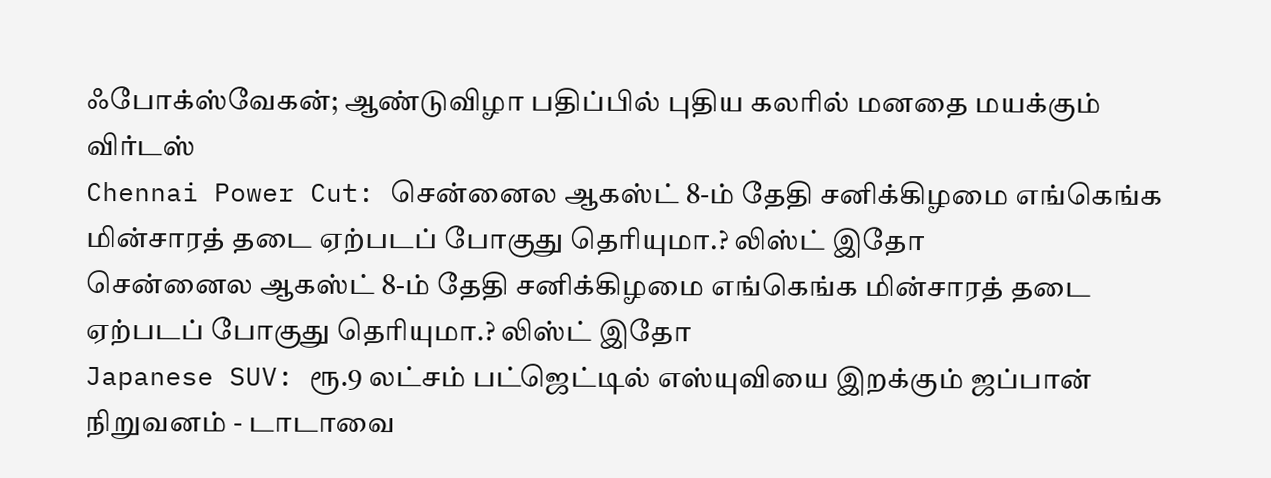ஃபோக்ஸ்வேகன்; ஆண்டுவிழா பதிப்பில் புதிய கலரில் மனதை மயக்கும் விர்டஸ்
Chennai Power Cut: சென்னைல ஆகஸ்ட் 8-ம் தேதி சனிக்கிழமை எங்கெங்க மின்சாரத் தடை ஏற்படப் போகுது தெரியுமா.? லிஸ்ட் இதோ
சென்னைல ஆகஸ்ட் 8-ம் தேதி சனிக்கிழமை எங்கெங்க மின்சாரத் தடை ஏற்படப் போகுது தெரியுமா.? லிஸ்ட் இதோ
Japanese SUV: ரூ.9 லட்சம் பட்ஜெட்டில் எஸ்யுவியை இறக்கும் ஜப்பான் நிறுவனம் - டாடாவை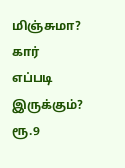மிஞ்சுமா? கார் எப்படி இருக்கும்?
ரூ.9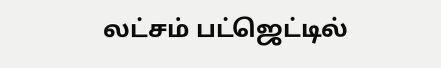லட்சம் பட்ஜெட்டில்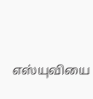எஸ்யுவியை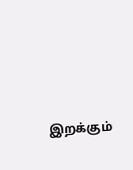இறக்கும்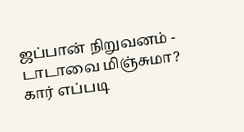ஜப்பான் நிறுவனம் - டாடாவை மிஞ்சுமா? கார் எப்படி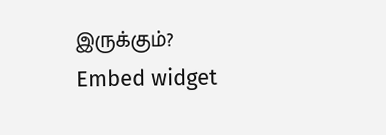இருக்கும்?
Embed widget